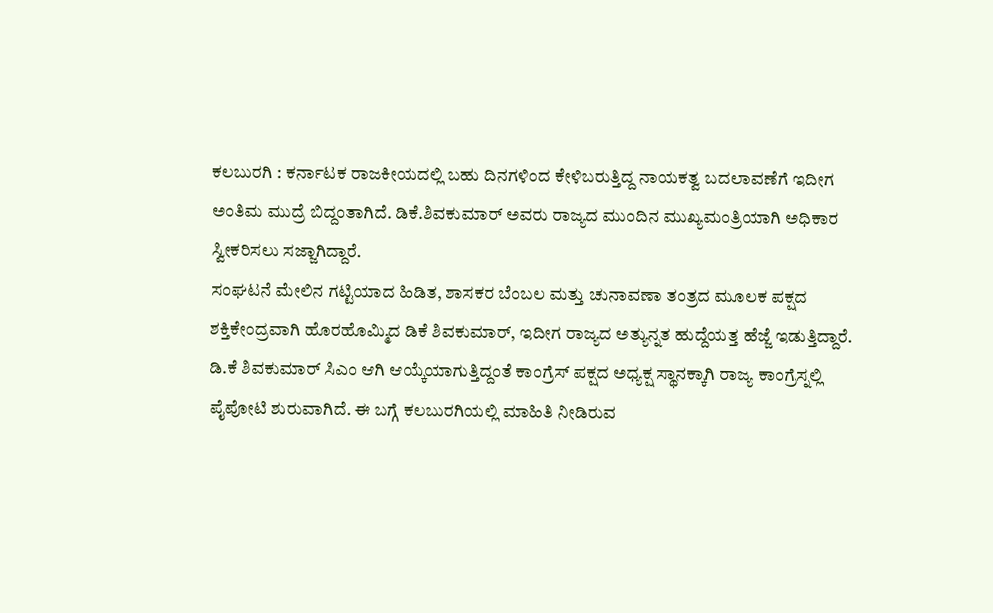ಕಲಬುರಗಿ : ಕರ್ನಾಟಕ ರಾಜಕೀಯದಲ್ಲಿ ಬಹು ದಿನಗಳಿಂದ ಕೇಳಿಬರುತ್ತಿದ್ದ ನಾಯಕತ್ವ ಬದಲಾವಣೆಗೆ ಇದೀಗ ಅಂತಿಮ ಮುದ್ರೆ ಬಿದ್ದಂತಾಗಿದೆ. ಡಿಕೆ.ಶಿವಕುಮಾರ್ ಅವರು ರಾಜ್ಯದ ಮುಂದಿನ ಮುಖ್ಯಮಂತ್ರಿಯಾಗಿ ಅಧಿಕಾರ ಸ್ವೀಕರಿಸಲು ಸಜ್ಜಾಗಿದ್ದಾರೆ.
ಸಂಘಟನೆ ಮೇಲಿನ ಗಟ್ಟಿಯಾದ ಹಿಡಿತ, ಶಾಸಕರ ಬೆಂಬಲ ಮತ್ತು ಚುನಾವಣಾ ತಂತ್ರದ ಮೂಲಕ ಪಕ್ಷದ ಶಕ್ತಿಕೇಂದ್ರವಾಗಿ ಹೊರಹೊಮ್ಮಿದ ಡಿಕೆ ಶಿವಕುಮಾರ್, ಇದೀಗ ರಾಜ್ಯದ ಅತ್ಯುನ್ನತ ಹುದ್ದೆಯತ್ತ ಹೆಜ್ಜೆ ಇಡುತ್ತಿದ್ದಾರೆ.
ಡಿ.ಕೆ ಶಿವಕುಮಾರ್ ಸಿಎಂ ಆಗಿ ಆಯ್ಕೆಯಾಗುತ್ತಿದ್ದಂತೆ ಕಾಂಗ್ರೆಸ್ ಪಕ್ಷದ ಅಧ್ಯಕ್ಷ ಸ್ಥಾನಕ್ಕಾಗಿ ರಾಜ್ಯ ಕಾಂಗ್ರೆಸ್ನಲ್ಲಿ ಪೈಪೋಟಿ ಶುರುವಾಗಿದೆ. ಈ ಬಗ್ಗೆ ಕಲಬುರಗಿಯಲ್ಲಿ ಮಾಹಿತಿ ನೀಡಿರುವ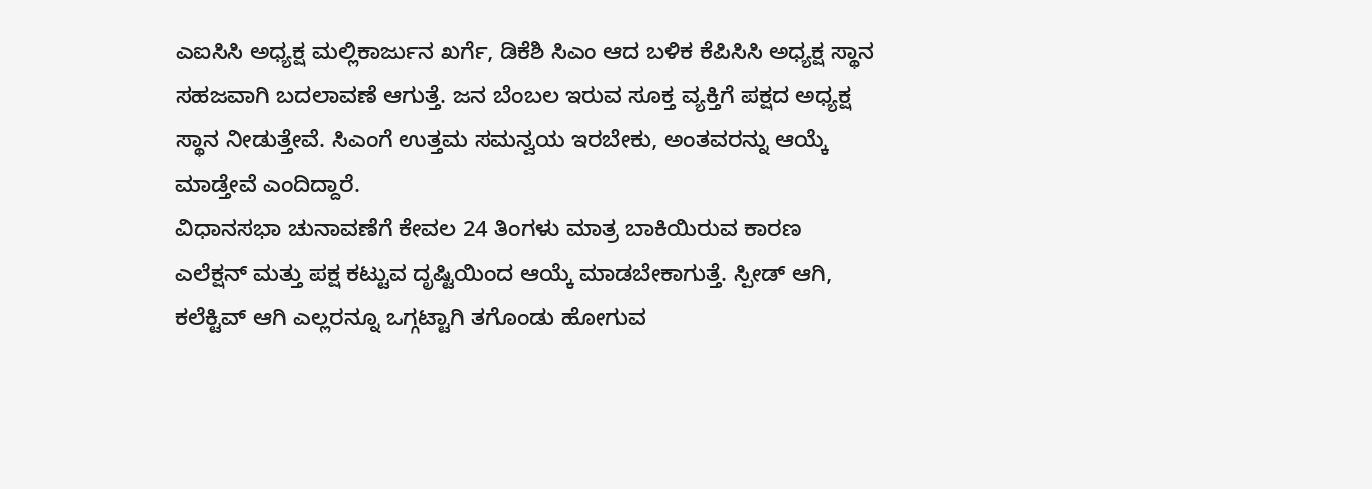ಎಐಸಿಸಿ ಅಧ್ಯಕ್ಷ ಮಲ್ಲಿಕಾರ್ಜುನ ಖರ್ಗೆ, ಡಿಕೆಶಿ ಸಿಎಂ ಆದ ಬಳಿಕ ಕೆಪಿಸಿಸಿ ಅಧ್ಯಕ್ಷ ಸ್ಥಾನ ಸಹಜವಾಗಿ ಬದಲಾವಣೆ ಆಗುತ್ತೆ. ಜನ ಬೆಂಬಲ ಇರುವ ಸೂಕ್ತ ವ್ಯಕ್ತಿಗೆ ಪಕ್ಷದ ಅಧ್ಯಕ್ಷ ಸ್ಥಾನ ನೀಡುತ್ತೇವೆ. ಸಿಎಂಗೆ ಉತ್ತಮ ಸಮನ್ವಯ ಇರಬೇಕು, ಅಂತವರನ್ನು ಆಯ್ಕೆ ಮಾಡ್ತೇವೆ ಎಂದಿದ್ದಾರೆ.
ವಿಧಾನಸಭಾ ಚುನಾವಣೆಗೆ ಕೇವಲ 24 ತಿಂಗಳು ಮಾತ್ರ ಬಾಕಿಯಿರುವ ಕಾರಣ ಎಲೆಕ್ಷನ್ ಮತ್ತು ಪಕ್ಷ ಕಟ್ಟುವ ದೃಷ್ಟಿಯಿಂದ ಆಯ್ಕೆ ಮಾಡಬೇಕಾಗುತ್ತೆ. ಸ್ಪೀಡ್ ಆಗಿ, ಕಲೆಕ್ಟಿವ್ ಆಗಿ ಎಲ್ಲರನ್ನೂ ಒಗ್ಗಟ್ಟಾಗಿ ತಗೊಂಡು ಹೋಗುವ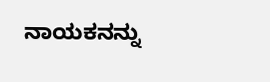ನಾಯಕನನ್ನು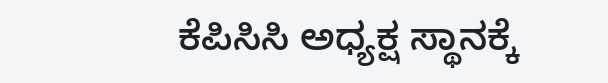ಕೆಪಿಸಿಸಿ ಅಧ್ಯಕ್ಷ ಸ್ಥಾನಕ್ಕೆ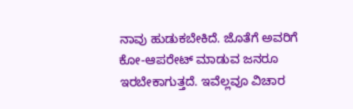ನಾವು ಹುಡುಕಬೇಕಿದೆ. ಜೊತೆಗೆ ಅವರಿಗೆ ಕೋ-ಆಪರೇಟ್ ಮಾಡುವ ಜನರೂ ಇರಬೇಕಾಗುತ್ತದೆ. ಇವೆಲ್ಲವೂ ವಿಚಾರ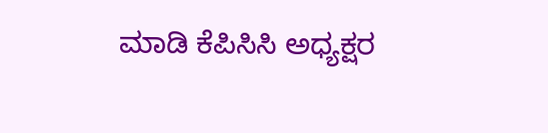ಮಾಡಿ ಕೆಪಿಸಿಸಿ ಅಧ್ಯಕ್ಷರ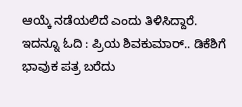ಆಯ್ಕೆ ನಡೆಯಲಿದೆ ಎಂದು ತಿಳಿಸಿದ್ದಾರೆ.
ಇದನ್ನೂ ಓದಿ : ಪ್ರಿಯ ಶಿವಕುಮಾರ್.. ಡಿಕೆಶಿಗೆ ಭಾವುಕ ಪತ್ರ ಬರೆದು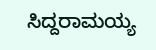ಸಿದ್ದರಾಮಯ್ಯ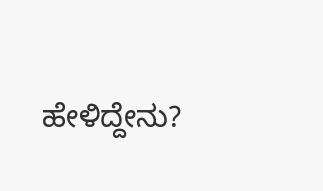ಹೇಳಿದ್ದೇನು?